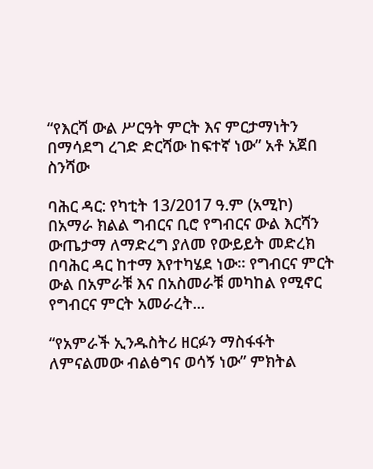“የእርሻ ውል ሥርዓት ምርት እና ምርታማነትን በማሳደግ ረገድ ድርሻው ከፍተኛ ነው” አቶ አጀበ ስንሻው

ባሕር ዳር: የካቲት 13/2017 ዓ.ም (አሚኮ) በአማራ ክልል ግብርና ቢሮ የግብርና ውል እርሻን ውጤታማ ለማድረግ ያለመ የውይይት መድረክ በባሕር ዳር ከተማ እየተካሄደ ነው። የግብርና ምርት ውል በአምራቹ እና በአስመራቹ መካከል የሚኖር የግብርና ምርት አመራረት...

“የአምራች ኢንዱስትሪ ዘርፉን ማስፋፋት ለምናልመው ብልፅግና ወሳኝ ነው” ምክትል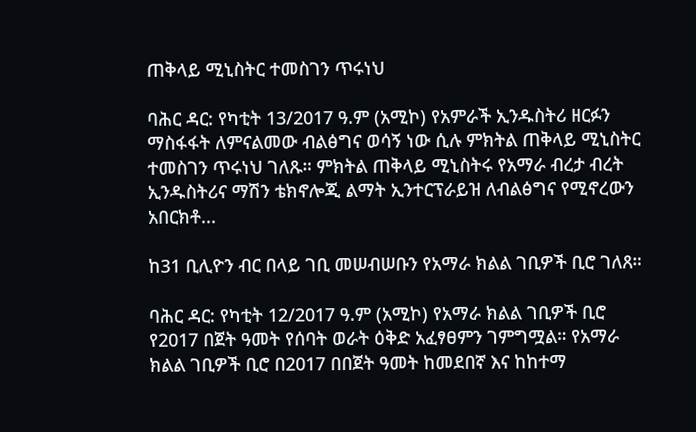ጠቅላይ ሚኒስትር ተመስገን ጥሩነህ

ባሕር ዳር: የካቲት 13/2017 ዓ.ም (አሚኮ) የአምራች ኢንዱስትሪ ዘርፉን ማስፋፋት ለምናልመው ብልፅግና ወሳኝ ነው ሲሉ ምክትል ጠቅላይ ሚኒስትር ተመስገን ጥሩነህ ገለጹ። ምክትል ጠቅላይ ሚኒስትሩ የአማራ ብረታ ብረት ኢንዱስትሪና ማሽን ቴክኖሎጂ ልማት ኢንተርፕራይዝ ለብልፅግና የሚኖረውን አበርክቶ...

ከ31 ቢሊዮን ብር በላይ ገቢ መሠብሠቡን የአማራ ክልል ገቢዎች ቢሮ ገለጸ።

ባሕር ዳር: የካቲት 12/2017 ዓ.ም (አሚኮ) የአማራ ክልል ገቢዎች ቢሮ የ2017 በጀት ዓመት የሰባት ወራት ዕቅድ አፈፃፀምን ገምግሟል። የአማራ ክልል ገቢዎች ቢሮ በ2017 በበጀት ዓመት ከመደበኛ እና ከከተማ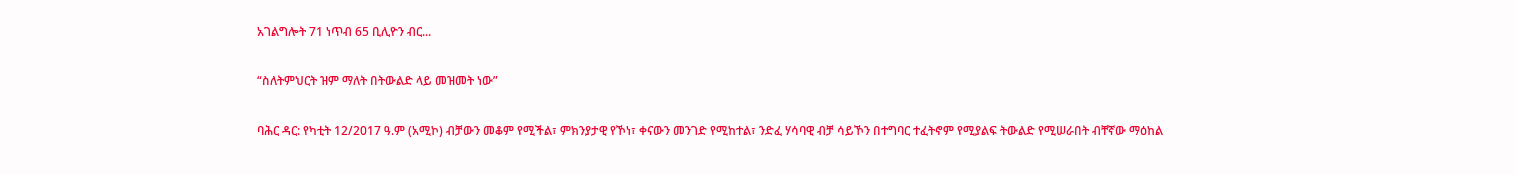አገልግሎት 71 ነጥብ 65 ቢሊዮን ብር...

“ስለትምህርት ዝም ማለት በትውልድ ላይ መዝመት ነው”

ባሕር ዳር: የካቲት 12/2017 ዓ.ም (አሚኮ) ብቻውን መቆም የሚችል፣ ምክንያታዊ የኾነ፣ ቀናውን መንገድ የሚከተል፣ ንድፈ ሃሳባዊ ብቻ ሳይኾን በተግባር ተፈትኖም የሚያልፍ ትውልድ የሚሠራበት ብቸኛው ማዕከል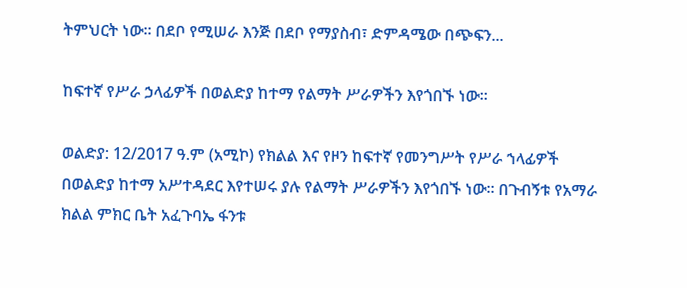ትምህርት ነው፡፡ በደቦ የሚሠራ እንጅ በደቦ የማያስብ፣ ድምዳሜው በጭፍን...

ከፍተኛ የሥራ ኃላፊዎች በወልድያ ከተማ የልማት ሥራዎችን እየጎበኙ ነው።

ወልድያ: 12/2017 ዓ.ም (አሚኮ) የክልል እና የዞን ከፍተኛ የመንግሥት የሥራ ኀላፊዎች በወልድያ ከተማ አሥተዳደር እየተሠሩ ያሉ የልማት ሥራዎችን እየጎበኙ ነው። በጉብኝቱ የአማራ ክልል ምክር ቤት አፈጉባኤ ፋንቱ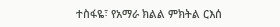ተስፋዬ፣ የአማራ ክልል ምክትል ርእሰ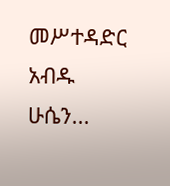መሥተዳድር አብዱ ሁሴን...